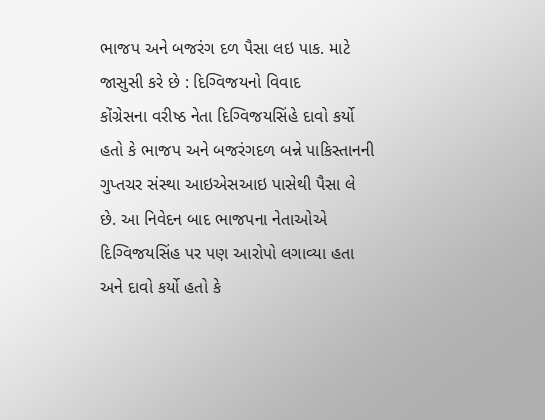ભાજપ અને બજરંગ દળ પૈસા લઇ પાક. માટે જાસુસી કરે છે : દિગ્વિજયનો વિવાદ
કોંગ્રેસના વરીષ્ઠ નેતા દિગ્વિજયસિંહે દાવો કર્યો હતો કે ભાજપ અને બજરંગદળ બન્ને પાકિસ્તાનની ગુપ્તચર સંસ્થા આઇએસઆઇ પાસેથી પૈસા લે છે. આ નિવેદન બાદ ભાજપના નેતાઓએ દિગ્વિજયસિંહ પર પણ આરોપો લગાવ્યા હતા અને દાવો કર્યો હતો કે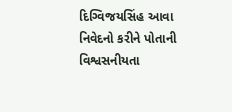દિગ્વિજયસિંહ આવા નિવેદનો કરીને પોતાની વિશ્વસનીયતા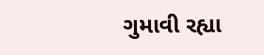ગુમાવી રહ્યા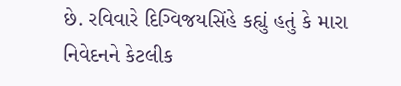છે. રવિવારે દિગ્વિજયસિંહે કહ્યું હતું કે મારા નિવેદનને કેટલીક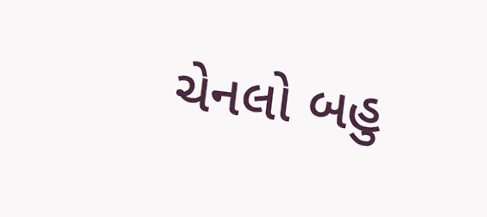ચેનલો બહુ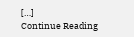[…]
Continue Reading